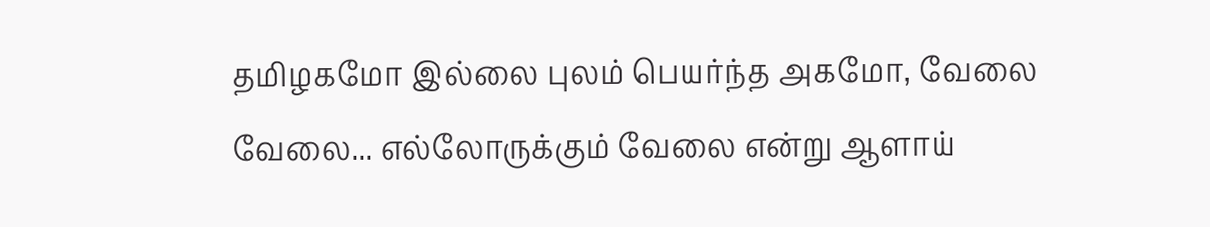தமிழகமோ இல்லை புலம் பெயர்ந்த அகமோ, வேலை வேலை... எல்லோருக்கும் வேலை என்று ஆளாய்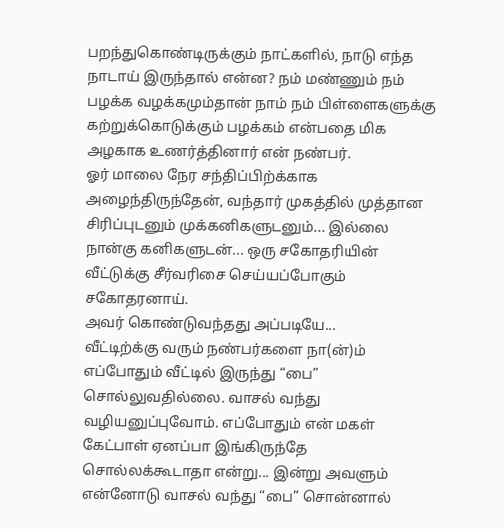பறந்துகொண்டிருக்கும் நாட்களில், நாடு எந்த நாடாய் இருந்தால் என்ன? நம் மண்ணும் நம் பழக்க வழக்கமும்தான் நாம் நம் பிள்ளைகளுக்கு கற்றுக்கொடுக்கும் பழக்கம் என்பதை மிக அழகாக உணர்த்தினார் என் நண்பர்.
ஓர் மாலை நேர சந்திப்பிற்க்காக அழைந்திருந்தேன், வந்தார் முகத்தில் முத்தான சிரிப்புடனும் முக்கனிகளுடனும்... இல்லை நான்கு கனிகளுடன்... ஒரு சகோதரியின் வீட்டுக்கு சீர்வரிசை செய்யப்போகும் சகோதரனாய்.
அவர் கொண்டுவந்தது அப்படியே...
வீட்டிற்க்கு வரும் நண்பர்களை நா(ன்)ம் எப்போதும் வீட்டில் இருந்து “பை” சொல்லுவதில்லை. வாசல் வந்து வழியனுப்புவோம். எப்போதும் என் மகள் கேட்பாள் ஏனப்பா இங்கிருந்தே சொல்லக்கூடாதா என்று... இன்று அவளும் என்னோடு வாசல் வந்து “பை” சொன்னால்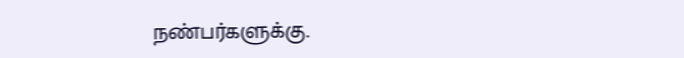நண்பர்களுக்கு.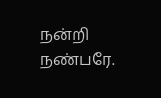நன்றி நண்பரே.